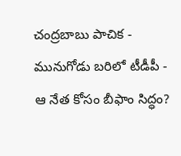చంద్రబాబు పాచిక - మునుగోడు బరిలో టీడీపీ - ఆ నేత కోసం బీఫాం సిద్ధం?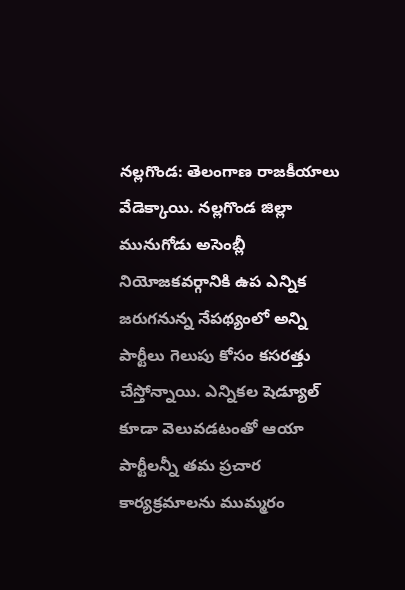నల్లగొండ: తెలంగాణ రాజకీయాలు వేడెక్కాయి. నల్లగొండ జిల్లా మునుగోడు అసెంబ్లీ నియోజకవర్గానికి ఉప ఎన్నిక జరుగనున్న నేపథ్యంలో అన్ని పార్టీలు గెలుపు కోసం కసరత్తు చేస్తోన్నాయి. ఎన్నికల షెడ్యూల్ కూడా వెలువడటంతో ఆయా పార్టీలన్నీ తమ ప్రచార కార్యక్రమాలను ముమ్మరం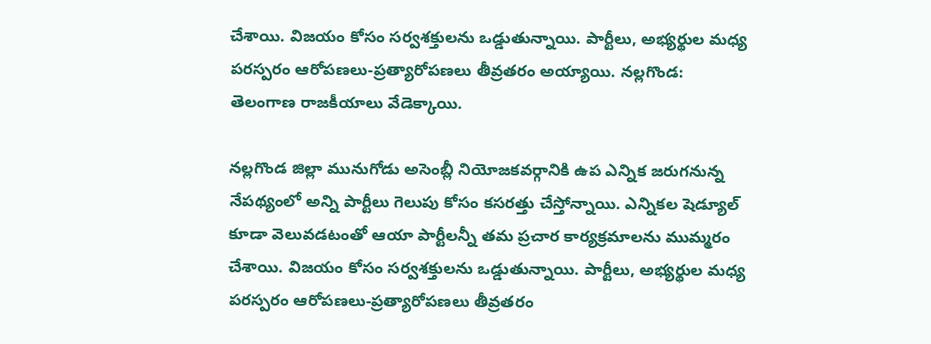చేశాయి. విజయం కోసం సర్వశక్తులను ఒడ్డుతున్నాయి. పార్టీలు, అభ్యర్థుల మధ్య పరస్పరం ఆరోపణలు-ప్రత్యారోపణలు తీవ్రతరం అయ్యాయి. నల్లగొండ: తెలంగాణ రాజకీయాలు వేడెక్కాయి.

నల్లగొండ జిల్లా మునుగోడు అసెంబ్లీ నియోజకవర్గానికి ఉప ఎన్నిక జరుగనున్న నేపథ్యంలో అన్ని పార్టీలు గెలుపు కోసం కసరత్తు చేస్తోన్నాయి. ఎన్నికల షెడ్యూల్ కూడా వెలువడటంతో ఆయా పార్టీలన్నీ తమ ప్రచార కార్యక్రమాలను ముమ్మరం చేశాయి. విజయం కోసం సర్వశక్తులను ఒడ్డుతున్నాయి. పార్టీలు, అభ్యర్థుల మధ్య పరస్పరం ఆరోపణలు-ప్రత్యారోపణలు తీవ్రతరం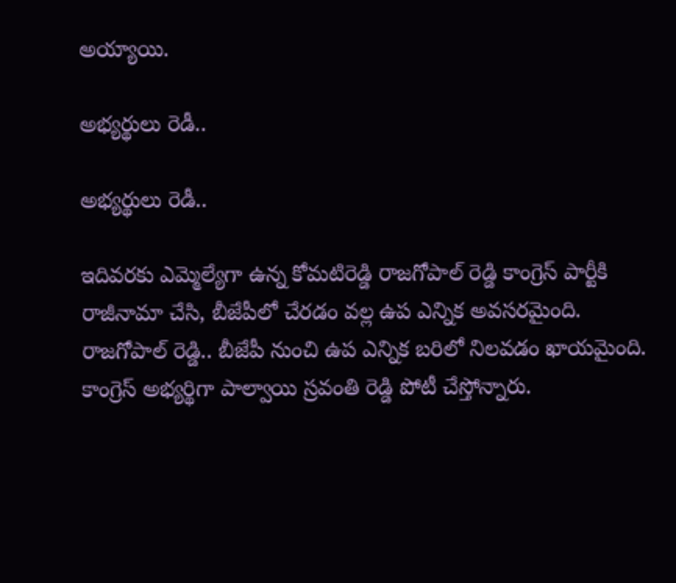అయ్యాయి.

అభ్యర్థులు రెడీ..

అభ్యర్థులు రెడీ..

ఇదివరకు ఎమ్మెల్యేగా ఉన్న కోమటిరెడ్డి రాజగోపాల్ రెడ్డి కాంగ్రెస్ పార్టీకి రాజీనామా చేసి, బీజేపీలో చేరడం వల్ల ఉప ఎన్నిక అవసరమైంది. రాజగోపాల్ రెడ్డి.. బీజేపీ నుంచి ఉప ఎన్నిక బరిలో నిలవడం ఖాయమైంది. కాంగ్రెస్ అభ్యర్థిగా పాల్వాయి స్రవంతి రెడ్డి పోటీ చేస్తోన్నారు.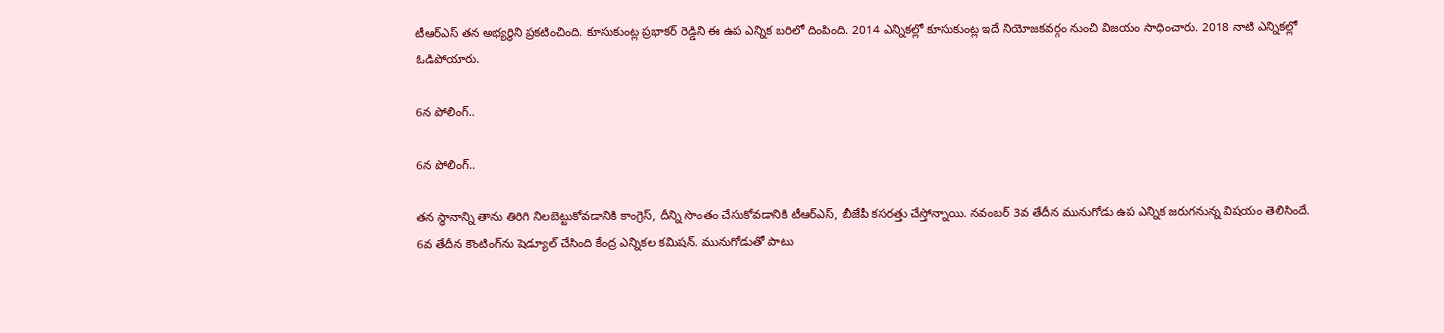టీఆర్ఎస్ తన అభ్యర్థిని ప్రకటించింది. కూసుకుంట్ల ప్రభాకర్ రెడ్డిని ఈ ఉప ఎన్నిక బరిలో దింపింది. 2014 ఎన్నికల్లో కూసుకుంట్ల ఇదే నియోజకవర్గం నుంచి విజయం సాధించారు. 2018 నాటి ఎన్నికల్లో ఓడిపోయారు.

6న పోలింగ్..

6న పోలింగ్..

తన స్థానాన్ని తాను తిరిగి నిలబెట్టుకోవడానికి కాంగ్రెస్, దీన్ని సొంతం చేసుకోవడానికి టీఆర్ఎస్, బీజేపీ కసరత్తు చేస్తోన్నాయి. నవంబర్ 3వ తేదీన మునుగోడు ఉప ఎన్నిక జరుగనున్న విషయం తెలిసిందే. 6వ తేదీన కౌంటింగ్‌ను షెడ్యూల్ చేసింది కేంద్ర ఎన్నికల కమిషన్. మునుగోడుతో పాటు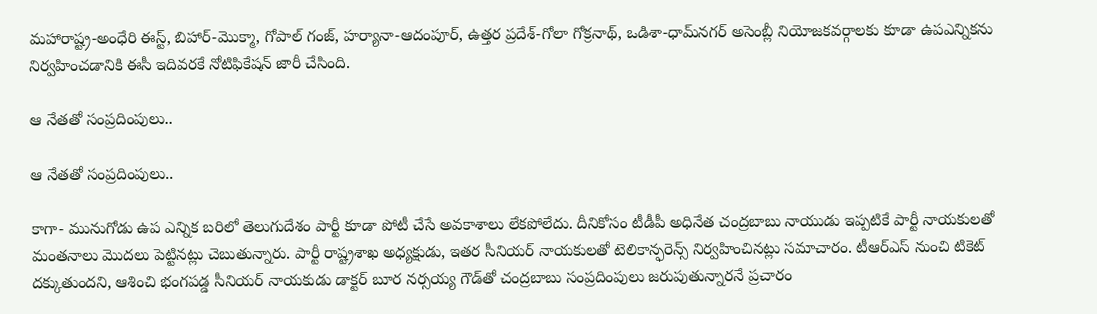మహారాష్ట్ర-అంధేరి ఈస్ట్, బిహార్-మొక్మా, గోపాల్ గంజ్, హర్యానా-ఆదంపూర్, ఉత్తర ప్రదేశ్-గోలా గోక్రనాథ్, ఒడిశా-ధామ్‌నగర్ అసెంబ్లీ నియోజకవర్గాలకు కూడా ఉపఎన్నికను నిర్వహించడానికి ఈసీ ఇదివరకే నోటిఫికేషన్ జారీ చేసింది.

ఆ నేతతో సంప్రదింపులు..

ఆ నేతతో సంప్రదింపులు..

కాగా- మునుగోడు ఉప ఎన్నిక బరిలో తెలుగుదేశం పార్టీ కూడా పోటీ చేసే అవకాశాలు లేకపోలేదు. దీనికోసం టీడీపీ అధినేత చంద్రబాబు నాయుడు ఇప్పటికే పార్టీ నాయకులతో మంతనాలు మొదలు పెట్టినట్లు చెబుతున్నారు. పార్టీ రాష్ట్రశాఖ అధ్యక్షుడు, ఇతర సీనియర్ నాయకులతో టెలికాన్ఫరెన్స్ నిర్వహించినట్లు సమాచారం. టీఆర్ఎస్ నుంచి టికెట్ దక్కుతుందని, ఆశించి భంగపడ్డ సీనియర్ నాయకుడు డాక్టర్ బూర నర్సయ్య గౌడ్‌తో చంద్రబాబు సంప్రదింపులు జరుపుతున్నారనే ప్రచారం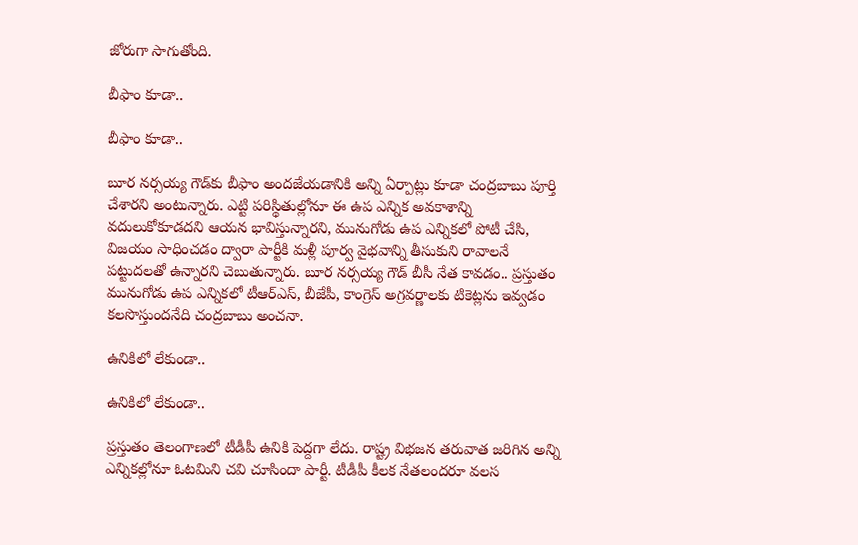జోరుగా సాగుతోంది.

బీఫాం కూడా..

బీఫాం కూడా..

బూర నర్సయ్య గౌడ్‌కు బీఫాం అందజేయడానికి అన్ని ఏర్పాట్లు కూడా చంద్రబాబు పూర్తి చేశారని అంటున్నారు. ఎట్టి పరిస్థితుల్లోనూ ఈ ఉప ఎన్నిక అవకాశాన్ని వదులుకోకూడదని ఆయన భావిస్తున్నారని, మునుగోడు ఉప ఎన్నికలో పోటీ చేసి, విజయం సాధించడం ద్వారా పార్టీకి మళ్లీ పూర్వ వైభవాన్ని తీసుకుని రావాలనే పట్టుదలతో ఉన్నారని చెబుతున్నారు. బూర నర్సయ్య గౌడ్ బీసీ నేత కావడం.. ప్రస్తుతం మునుగోడు ఉప ఎన్నికలో టీఆర్ఎస్, బీజేపీ, కాంగ్రెస్ అగ్రవర్ణాలకు టికెట్లను ఇవ్వడం కలసొస్తుందనేది చంద్రబాబు అంచనా.

ఉనికిలో లేకుండా..

ఉనికిలో లేకుండా..

ప్రస్తుతం తెలంగాణలో టీడీపీ ఉనికి పెద్దగా లేదు. రాష్ట్ర విభజన తరువాత జరిగిన అన్ని ఎన్నికల్లోనూ ఓటమిని చవి చూసిందా పార్టీ. టీడీపీ కీలక నేతలందరూ వలస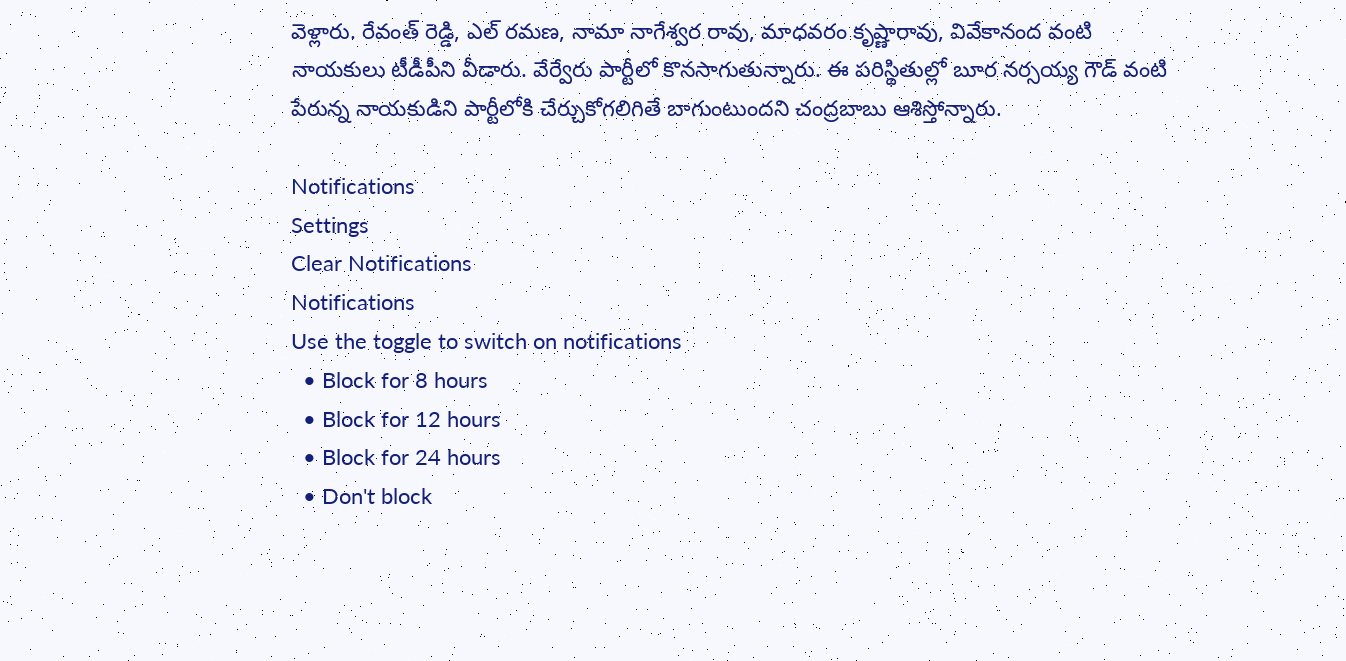వెళ్లారు. రేవంత్ రెడ్డి, ఎల్ రమణ, నామా నాగేశ్వర రావు, మాధవరం కృష్ణారావు, వివేకానంద వంటి నాయకులు టీడీపీని వీడారు. వేర్వేరు పార్టీలో కొనసాగుతున్నారు. ఈ పరిస్థితుల్లో బూర నర్సయ్య గౌడ్ వంటి పేరున్న నాయకుడిని పార్టీలోకి చేర్చుకోగలిగితే బాగుంటుందని చంద్రబాబు ఆశిస్తోన్నారు.

Notifications
Settings
Clear Notifications
Notifications
Use the toggle to switch on notifications
  • Block for 8 hours
  • Block for 12 hours
  • Block for 24 hours
  • Don't block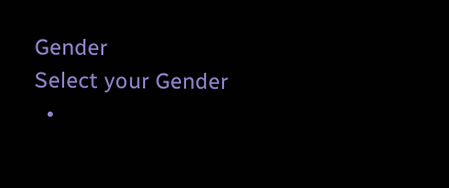Gender
Select your Gender
  •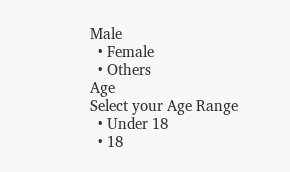Male
  • Female
  • Others
Age
Select your Age Range
  • Under 18
  • 18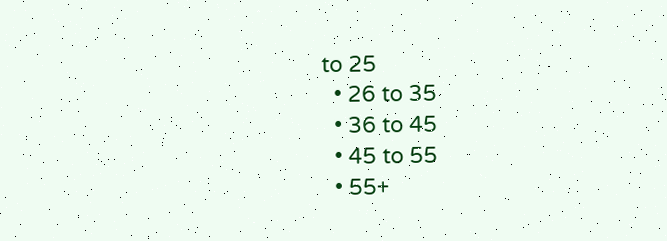to 25
  • 26 to 35
  • 36 to 45
  • 45 to 55
  • 55+